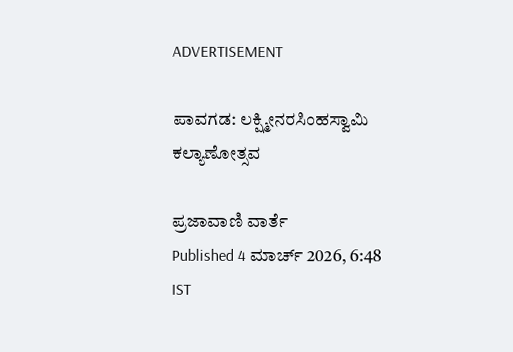ADVERTISEMENT

ಪಾವಗಡ: ಲಕ್ಷ್ಮೀನರಸಿಂಹಸ್ವಾಮಿ ಕಲ್ಯಾಣೋತ್ಸವ

ಪ್ರಜಾವಾಣಿ ವಾರ್ತೆ
Published 4 ಮಾರ್ಚ್ 2026, 6:48 IST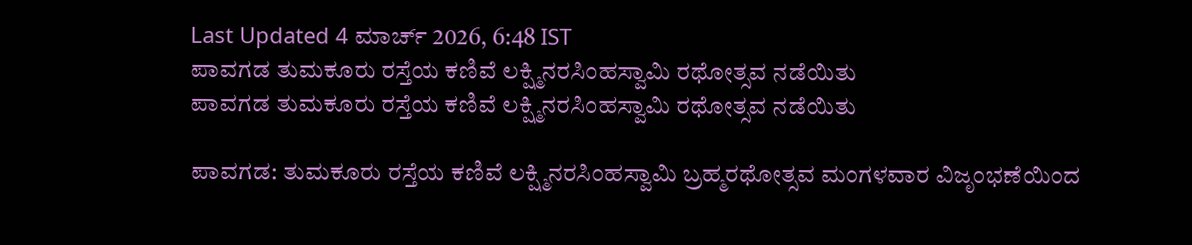Last Updated 4 ಮಾರ್ಚ್ 2026, 6:48 IST
ಪಾವಗಡ ತುಮಕೂರು ರಸ್ತೆಯ ಕಣಿವೆ ಲಕ್ಷ್ಮಿನರಸಿಂಹಸ್ವಾಮಿ ರಥೋತ್ಸವ ನಡೆಯಿತು
ಪಾವಗಡ ತುಮಕೂರು ರಸ್ತೆಯ ಕಣಿವೆ ಲಕ್ಷ್ಮಿನರಸಿಂಹಸ್ವಾಮಿ ರಥೋತ್ಸವ ನಡೆಯಿತು

ಪಾವಗಡ: ತುಮಕೂರು ರಸ್ತೆಯ ಕಣಿವೆ ಲಕ್ಷ್ಮಿನರಸಿಂಹಸ್ವಾಮಿ ಬ್ರಹ್ಮರಥೋತ್ಸವ ಮಂಗಳವಾರ ವಿಜೃಂಭಣೆಯಿಂದ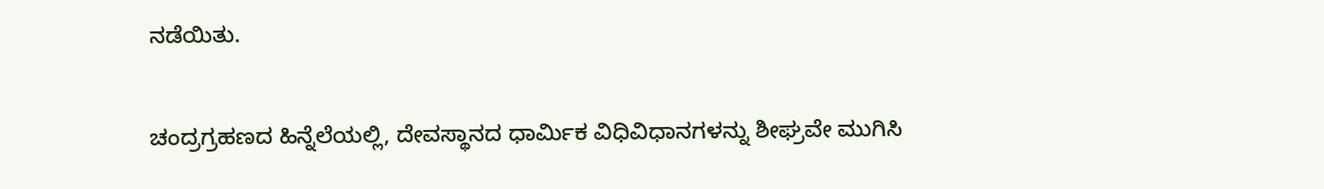ನಡೆಯಿತು.

ಚಂದ್ರಗ್ರಹಣದ ಹಿನ್ನೆಲೆಯಲ್ಲಿ, ದೇವಸ್ಥಾನದ ಧಾರ್ಮಿಕ ವಿಧಿವಿಧಾನಗಳನ್ನು ಶೀಘ್ರವೇ ಮುಗಿಸಿ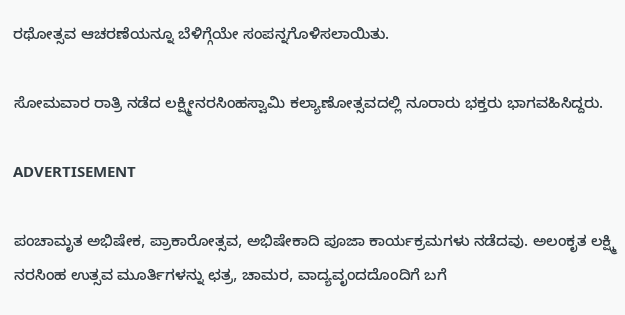ರಥೋತ್ಸವ ಆಚರಣೆಯನ್ನೂ ಬೆಳಿಗ್ಗೆಯೇ ಸಂಪನ್ನಗೊಳಿಸಲಾಯಿತು.

ಸೋಮವಾರ ರಾತ್ರಿ ನಡೆದ ಲಕ್ಷ್ಮೀನರಸಿಂಹಸ್ವಾಮಿ ಕಲ್ಯಾಣೋತ್ಸವದಲ್ಲಿ ನೂರಾರು ಭಕ್ತರು ಭಾಗವಹಿಸಿದ್ದರು.

ADVERTISEMENT

ಪಂಚಾಮೃತ ಅಭಿಷೇಕ, ಪ್ರಾಕಾರೋತ್ಸವ, ಅಭಿಷೇಕಾದಿ ಪೂಜಾ ಕಾರ್ಯಕ್ರಮಗಳು ನಡೆದವು. ಅಲಂಕೃತ ಲಕ್ಷ್ಮಿ ನರಸಿಂಹ ಉತ್ಸವ ಮೂರ್ತಿಗಳನ್ನು ಛತ್ರ, ಚಾಮರ, ವಾದ್ಯವೃಂದದೊಂದಿಗೆ ಬಗೆ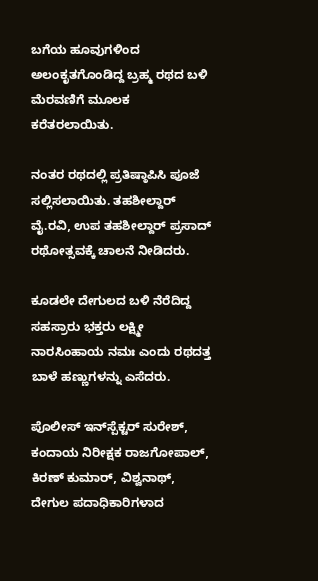ಬಗೆಯ ಹೂವುಗಳಿಂದ ಅಲಂಕೃತಗೊಂಡಿದ್ದ ಬ್ರಹ್ಮ ರಥದ ಬಳಿ ಮೆರವಣಿಗೆ ಮೂಲಕ ಕರೆತರಲಾಯಿತು.

ನಂತರ ರಥದಲ್ಲಿ ಪ್ರತಿಷ್ಠಾಪಿಸಿ ಪೂಜೆ ಸಲ್ಲಿಸಲಾಯಿತು. ತಹಶೀಲ್ದಾರ್ ವೈ.ರವಿ, ಉಪ ತಹಶೀಲ್ದಾರ್ ಪ್ರಸಾದ್ ರಥೋತ್ಸವಕ್ಕೆ ಚಾಲನೆ ನೀಡಿದರು.

ಕೂಡಲೇ ದೇಗುಲದ ಬಳಿ ನೆರೆದಿದ್ದ ಸಹಸ್ರಾರು ಭಕ್ತರು ಲಕ್ಷ್ಮೀ ನಾರಸಿಂಹಾಯ ನಮಃ ಎಂದು ರಥದತ್ತ ಬಾಳೆ ಹಣ್ಣುಗಳನ್ನು ಎಸೆದರು.

ಪೊಲೀಸ್‌ ಇನ್‌ಸ್ಪೆಕ್ಟರ್‌ ಸುರೇಶ್, ಕಂದಾಯ ನಿರೀಕ್ಷಕ ರಾಜಗೋಪಾಲ್, ಕಿರಣ್ ಕುಮಾರ್, ವಿಶ್ವನಾಥ್‌, ದೇಗುಲ ಪದಾಧಿಕಾರಿಗಳಾದ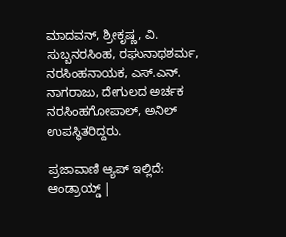ಮಾದವನ್‌, ಶ್ರೀಕೃಷ್ಣ, ವಿ. ಸುಬ್ಬನರಸಿಂಹ, ರಘುನಾಥಶರ್ಮ, ನರಸಿಂಹನಾಯಕ, ಎಸ್‌.ಎನ್‌. ನಾಗರಾಜು, ದೇಗುಲದ ಅರ್ಚಕ ನರಸಿಂಹಗೋಪಾಲ್‌, ಅನಿಲ್‌ ಉಪಸ್ಥಿತರಿದ್ದರು.

ಪ್ರಜಾವಾಣಿ ಆ್ಯಪ್ ಇಲ್ಲಿದೆ: ಆಂಡ್ರಾಯ್ಡ್ |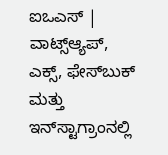ಐಒಎಸ್ | ವಾಟ್ಸ್ಆ್ಯಪ್, ಎಕ್ಸ್, ಫೇಸ್‌ಬುಕ್ ಮತ್ತು ಇನ್‌ಸ್ಟಾಗ್ರಾಂನಲ್ಲಿ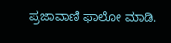ಪ್ರಜಾವಾಣಿ ಫಾಲೋ ಮಾಡಿ.